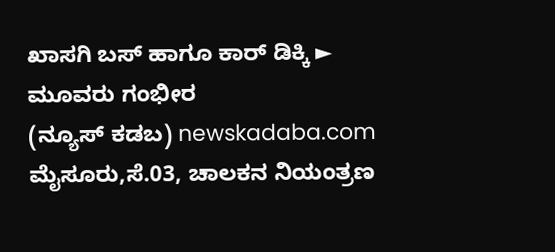ಖಾಸಗಿ ಬಸ್ ಹಾಗೂ ಕಾರ್ ಡಿಕ್ಕಿ ► ಮೂವರು ಗಂಭೀರ
(ನ್ಯೂಸ್ ಕಡಬ) newskadaba.com ಮೈಸೂರು,ಸೆ.03, ಚಾಲಕನ ನಿಯಂತ್ರಣ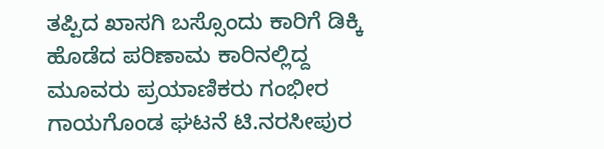ತಪ್ಪಿದ ಖಾಸಗಿ ಬಸ್ಸೊಂದು ಕಾರಿಗೆ ಡಿಕ್ಕಿ ಹೊಡೆದ ಪರಿಣಾಮ ಕಾರಿನಲ್ಲಿದ್ದ ಮೂವರು ಪ್ರಯಾಣಿಕರು ಗಂಭೀರ ಗಾಯಗೊಂಡ ಘಟನೆ ಟಿ.ನರಸೀಪುರ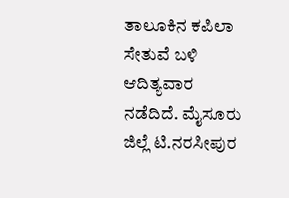ತಾಲೂಕಿನ ಕಪಿಲಾ ಸೇತುವೆ ಬಳಿ ಆದಿತ್ಯವಾರ ನಡೆದಿದೆ. ಮೈಸೂರು ಜಿಲ್ಲೆ ಟಿ.ನರಸೀಪುರ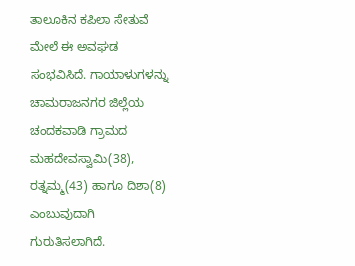ತಾಲೂಕಿನ ಕಪಿಲಾ ಸೇತುವೆ ಮೇಲೆ ಈ ಅವಘಡ ಸಂಭವಿಸಿದೆ. ಗಾಯಾಳುಗಳನ್ನು ಚಾಮರಾಜನಗರ ಜಿಲ್ಲೆಯ ಚಂದಕವಾಡಿ ಗ್ರಾಮದ ಮಹದೇವಸ್ವಾಮಿ(38), ರತ್ನಮ್ಮ(43) ಹಾಗೂ ದಿಶಾ(8) ಎಂಬುವುದಾಗಿ ಗುರುತಿಸಲಾಗಿದೆ.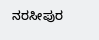ನರಸೀಪುರ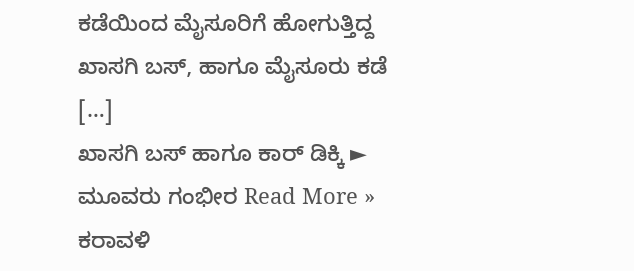ಕಡೆಯಿಂದ ಮೈಸೂರಿಗೆ ಹೋಗುತ್ತಿದ್ದ ಖಾಸಗಿ ಬಸ್, ಹಾಗೂ ಮೈಸೂರು ಕಡೆ […]
ಖಾಸಗಿ ಬಸ್ ಹಾಗೂ ಕಾರ್ ಡಿಕ್ಕಿ ► ಮೂವರು ಗಂಭೀರ Read More »
ಕರಾವಳಿ